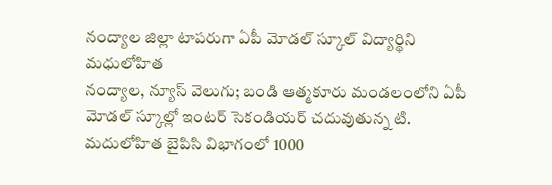నంద్యాల జిల్లా టాపరుగా ఏపీ మోడల్ స్కూల్ విద్యార్థిని మధులోహిత
నంద్యాల, న్యూస్ వెలుగు; బండి ఆత్మకూరు మండలంలోని ఏపీ మోడల్ స్కూల్లో ఇంటర్ సెకండియర్ చదువుతున్న టి. మదులోహిత బైపిసి విభాగంలో 1000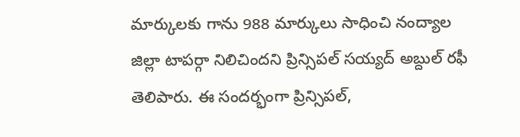మార్కులకు గాను 988 మార్కులు సాధించి నంద్యాల జిల్లా టాపర్గా నిలిచిందని ప్రిన్సిపల్ సయ్యద్ అబ్దుల్ రఫీ తెలిపారు. ఈ సందర్భంగా ప్రిన్సిపల్,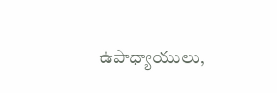ఉపాధ్యాయులు,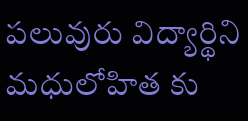పలువురు విద్యార్థిని మధులోహిత కు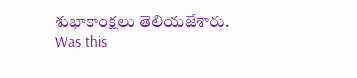శుభాకాంక్షలు తెలియజేశారు.
Was this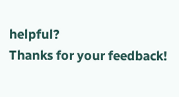helpful?
Thanks for your feedback!